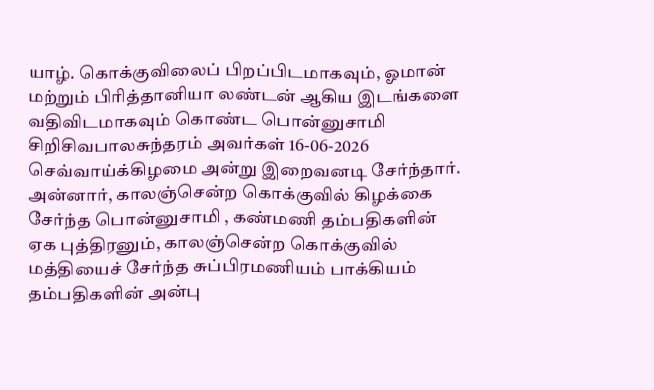யாழ். கொக்குவிலைப் பிறப்பிடமாகவும், ஓமான் மற்றும் பிரித்தானியா லண்டன் ஆகிய இடங்களை வதிவிடமாகவும் கொண்ட பொன்னுசாமி சிறிசிவபாலசுந்தரம் அவர்கள் 16-06-2026 செவ்வாய்க்கிழமை அன்று இறைவனடி சேர்ந்தார்.
அன்னார், காலஞ்சென்ற கொக்குவில் கிழக்கை சேர்ந்த பொன்னுசாமி , கண்மணி தம்பதிகளின் ஏக புத்திரனும், காலஞ்சென்ற கொக்குவில் மத்தியைச் சேர்ந்த சுப்பிரமணியம் பாக்கியம் தம்பதிகளின் அன்பு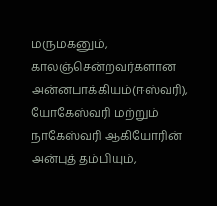மருமகனும்,
காலஞ்சென்றவர்களான அன்னபாக்கியம்(ஈஸ்வரி), யோகேஸ்வரி மற்றும் நாகேஸ்வரி ஆகியோரின் அன்புத் தம்பியும்,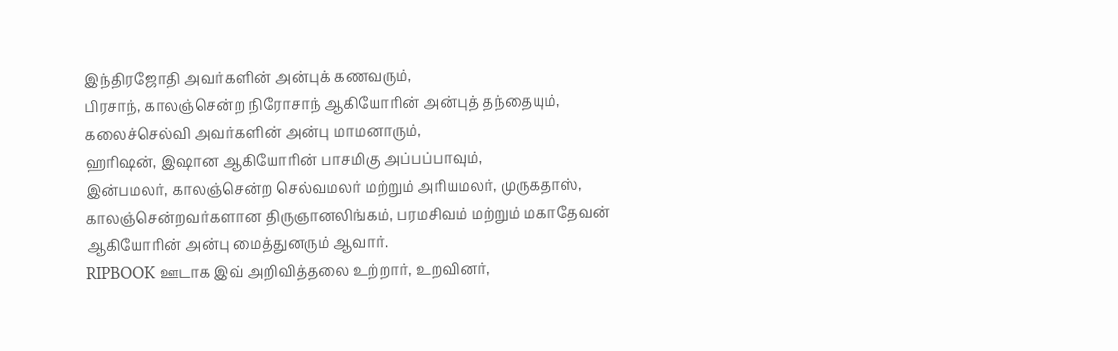இந்திரஜோதி அவர்களின் அன்புக் கணவரும்,
பிரசாந், காலஞ்சென்ற நிரோசாந் ஆகியோரின் அன்புத் தந்தையும்,
கலைச்செல்வி அவர்களின் அன்பு மாமனாரும்,
ஹரிஷன், இஷான ஆகியோரின் பாசமிகு அப்பப்பாவும்,
இன்பமலர், காலஞ்சென்ற செல்வமலர் மற்றும் அரியமலர், முருகதாஸ், காலஞ்சென்றவர்களான திருஞானலிங்கம், பரமசிவம் மற்றும் மகாதேவன் ஆகியோரின் அன்பு மைத்துனரும் ஆவார்.
RIPBOOK ஊடாக இவ் அறிவித்தலை உற்றார், உறவினர்,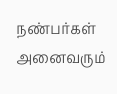நண்பர்கள் அனைவரும்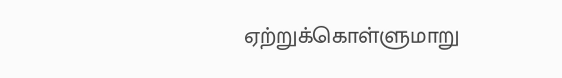ஏற்றுக்கொள்ளுமாறு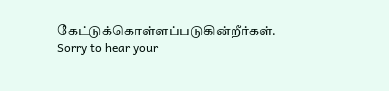கேட்டுக்கொள்ளப்படுகின்றீர்கள்.
Sorry to hear your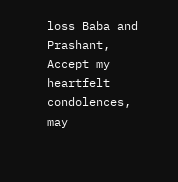loss Baba and Prashant, Accept my heartfelt condolences, may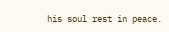his soul rest in peace.